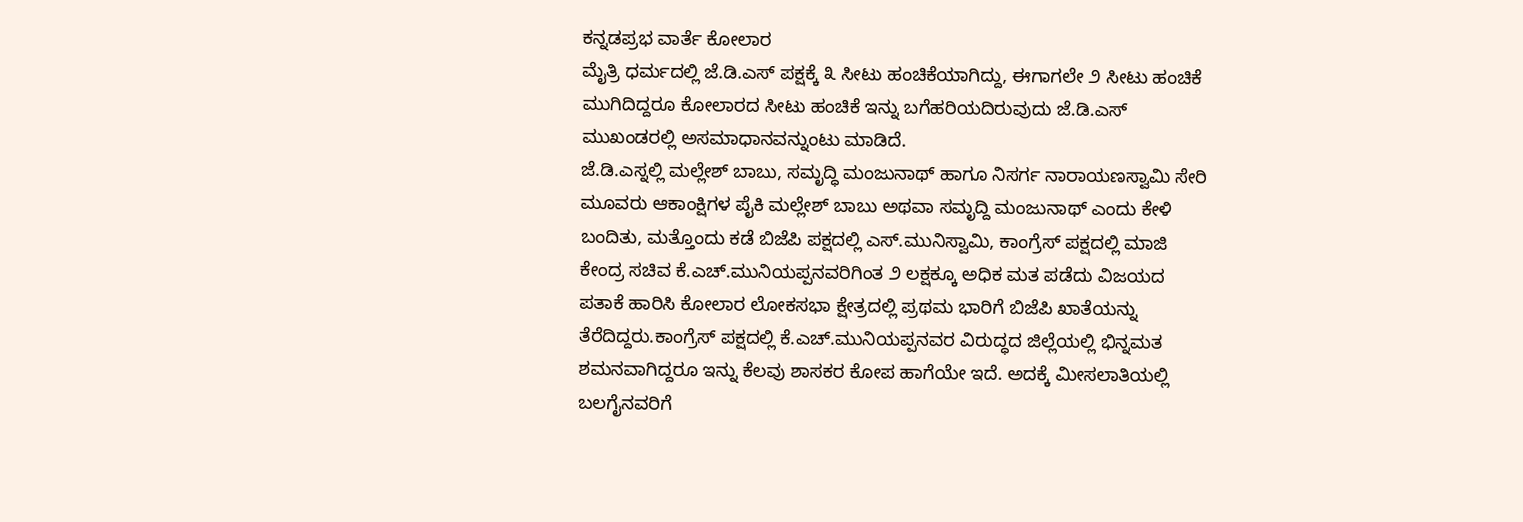ಕನ್ನಡಪ್ರಭ ವಾರ್ತೆ ಕೋಲಾರ
ಮೈತ್ರಿ ಧರ್ಮದಲ್ಲಿ ಜೆ.ಡಿ.ಎಸ್ ಪಕ್ಷಕ್ಕೆ ೩ ಸೀಟು ಹಂಚಿಕೆಯಾಗಿದ್ದು, ಈಗಾಗಲೇ ೨ ಸೀಟು ಹಂಚಿಕೆ ಮುಗಿದಿದ್ದರೂ ಕೋಲಾರದ ಸೀಟು ಹಂಚಿಕೆ ಇನ್ನು ಬಗೆಹರಿಯದಿರುವುದು ಜೆ.ಡಿ.ಎಸ್ ಮುಖಂಡರಲ್ಲಿ ಅಸಮಾಧಾನವನ್ನುಂಟು ಮಾಡಿದೆ.
ಜೆ.ಡಿ.ಎಸ್ನಲ್ಲಿ ಮಲ್ಲೇಶ್ ಬಾಬು, ಸಮೃದ್ಧಿ ಮಂಜುನಾಥ್ ಹಾಗೂ ನಿಸರ್ಗ ನಾರಾಯಣಸ್ವಾಮಿ ಸೇರಿ ಮೂವರು ಆಕಾಂಕ್ಷಿಗಳ ಪೈಕಿ ಮಲ್ಲೇಶ್ ಬಾಬು ಅಥವಾ ಸಮೃದ್ದಿ ಮಂಜುನಾಥ್ ಎಂದು ಕೇಳಿ ಬಂದಿತು, ಮತ್ತೊಂದು ಕಡೆ ಬಿಜೆಪಿ ಪಕ್ಷದಲ್ಲಿ ಎಸ್.ಮುನಿಸ್ವಾಮಿ, ಕಾಂಗ್ರೆಸ್ ಪಕ್ಷದಲ್ಲಿ ಮಾಜಿ ಕೇಂದ್ರ ಸಚಿವ ಕೆ.ಎಚ್.ಮುನಿಯಪ್ಪನವರಿಗಿಂತ ೨ ಲಕ್ಷಕ್ಕೂ ಅಧಿಕ ಮತ ಪಡೆದು ವಿಜಯದ ಪತಾಕೆ ಹಾರಿಸಿ ಕೋಲಾರ ಲೋಕಸಭಾ ಕ್ಷೇತ್ರದಲ್ಲಿ ಪ್ರಥಮ ಭಾರಿಗೆ ಬಿಜೆಪಿ ಖಾತೆಯನ್ನು ತೆರೆದಿದ್ದರು.ಕಾಂಗ್ರೆಸ್ ಪಕ್ಷದಲ್ಲಿ ಕೆ.ಎಚ್.ಮುನಿಯಪ್ಪನವರ ವಿರುದ್ಧದ ಜಿಲ್ಲೆಯಲ್ಲಿ ಭಿನ್ನಮತ ಶಮನವಾಗಿದ್ದರೂ ಇನ್ನು ಕೆಲವು ಶಾಸಕರ ಕೋಪ ಹಾಗೆಯೇ ಇದೆ. ಅದಕ್ಕೆ ಮೀಸಲಾತಿಯಲ್ಲಿ ಬಲಗೈನವರಿಗೆ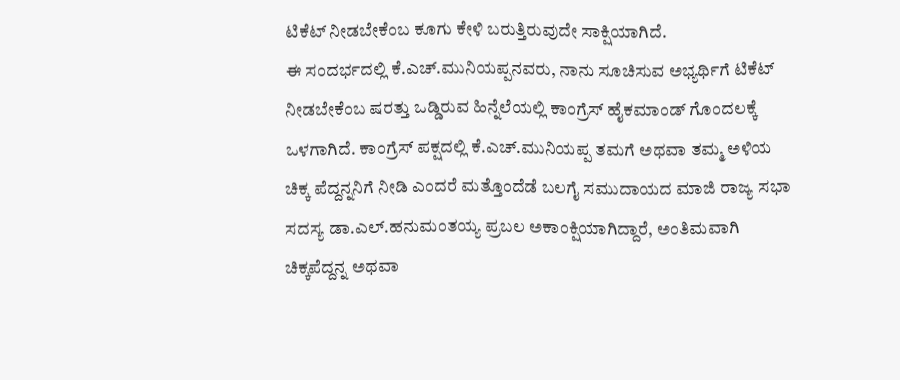ಟಿಕೆಟ್ ನೀಡಬೇಕೆಂಬ ಕೂಗು ಕೇಳಿ ಬರುತ್ತಿರುವುದೇ ಸಾಕ್ಷಿಯಾಗಿದೆ.
ಈ ಸಂದರ್ಭದಲ್ಲಿ ಕೆ.ಎಚ್.ಮುನಿಯಪ್ಪನವರು, ನಾನು ಸೂಚಿಸುವ ಅಭ್ಯರ್ಥಿಗೆ ಟಿಕೆಟ್ ನೀಡಬೇಕೆಂಬ ಷರತ್ತು ಒಡ್ಡಿರುವ ಹಿನ್ನೆಲೆಯಲ್ಲಿ ಕಾಂಗ್ರೆಸ್ ಹೈಕಮಾಂಡ್ ಗೊಂದಲಕ್ಕೆ ಒಳಗಾಗಿದೆ. ಕಾಂಗ್ರೆಸ್ ಪಕ್ಷದಲ್ಲಿ ಕೆ.ಎಚ್.ಮುನಿಯಪ್ಪ ತಮಗೆ ಅಥವಾ ತಮ್ಮ ಅಳಿಯ ಚಿಕ್ಕ ಪೆದ್ದನ್ನನಿಗೆ ನೀಡಿ ಎಂದರೆ ಮತ್ತೊಂದೆಡೆ ಬಲಗೈ ಸಮುದಾಯದ ಮಾಜಿ ರಾಜ್ಯ ಸಭಾ ಸದಸ್ಯ ಡಾ.ಎಲ್.ಹನುಮಂತಯ್ಯ ಪ್ರಬಲ ಅಕಾಂಕ್ಷಿಯಾಗಿದ್ದಾರೆ, ಅಂತಿಮವಾಗಿ ಚಿಕ್ಕಪೆದ್ದನ್ನ ಅಥವಾ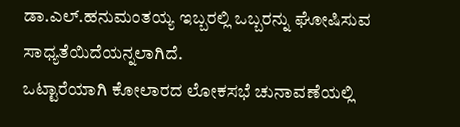ಡಾ.ಎಲ್.ಹನುಮಂತಯ್ಯ ಇಬ್ಬರಲ್ಲಿ ಒಬ್ಬರನ್ನು ಘೋಷಿಸುವ ಸಾಧ್ಯತೆಯಿದೆಯನ್ನಲಾಗಿದೆ.
ಒಟ್ಟಾರೆಯಾಗಿ ಕೋಲಾರದ ಲೋಕಸಭೆ ಚುನಾವಣೆಯಲ್ಲಿ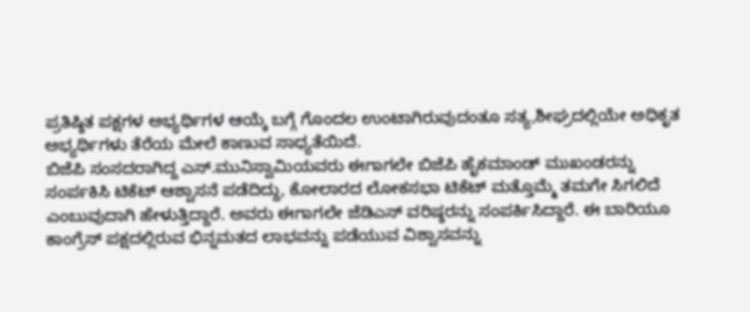ಪ್ರತಿಷ್ಠಿತ ಪಕ್ಷಗಳ ಅಭ್ಯರ್ಥಿಗಳ ಆಯ್ಕೆ ಬಗ್ಗೆ ಗೊಂದಲ ಉಂಟಾಗಿರುವುದಂತೂ ಸತ್ಯ,ಶೀಘ್ರದಲ್ಲಿಯೇ ಅಧಿಕೃತ ಅಭ್ಯರ್ಥಿಗಳು ತೆರೆಯ ಮೇಲೆ ಕಾಣುವ ಸಾಧ್ಯತೆಯಿದೆ.
ಬಿಜೆಪಿ ಸಂಸದರಾಗಿದ್ದ ಎಸ್.ಮುನಿಸ್ವಾಮಿಯವರು ಈಗಾಗಲೇ ಬಿಜೆಪಿ ಹೈಕಮಾಂಡ್ ಮುಖಂಡರನ್ನು ಸಂರ್ಪಕಿಸಿ ಟಿಕೆಟ್ ಆಶ್ವಾಸನೆ ಪಡೆದಿದ್ದು, ಕೋಲಾರದ ಲೋಕಸಭಾ ಟಿಕೆಟ್ ಮತ್ತೊಮ್ಮೆ ತಮಗೇ ಸಿಗಲಿದೆ ಎಂಬುವುದಾಗಿ ಹೇಳುತ್ತಿದ್ದಾರೆ. ಅವರು ಈಗಾಗಲೇ ಜೆಡಿಎಸ್ ವರಿಷ್ಠರನ್ನು ಸಂಪರ್ಕಿಸಿದ್ದಾರೆ. ಈ ಬಾರಿಯೂ ಕಾಂಗ್ರೆಸ್ ಪಕ್ಷದಲ್ಲಿರುವ ಭಿನ್ನಮತದ ಲಾಭವನ್ನು ಪಡೆಯುವ ವಿಶ್ವಾಸವನ್ನು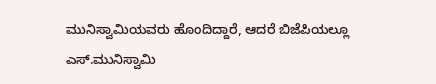ಮುನಿಸ್ವಾಮಿಯವರು ಹೊಂದಿದ್ದಾರೆ, ಆದರೆ ಬಿಜೆಪಿಯಲ್ಲೂ ಎಸ್.ಮುನಿಸ್ವಾಮಿ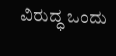ವಿರುದ್ಧ ಒಂದು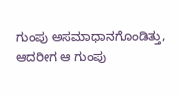ಗುಂಪು ಅಸಮಾಧಾನಗೊಂಡಿತ್ತು, ಆದರೀಗ ಆ ಗುಂಪು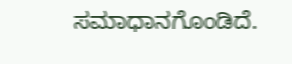ಸಮಾಧಾನಗೊಂಡಿದೆ.